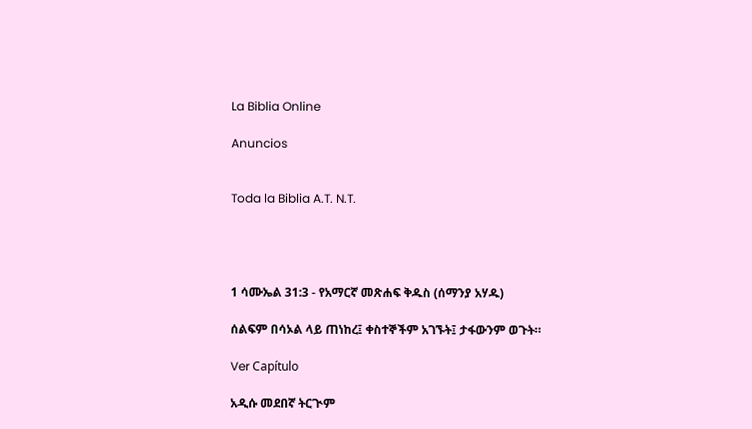La Biblia Online

Anuncios


Toda la Biblia A.T. N.T.




1 ሳሙኤል 31:3 - የአማርኛ መጽሐፍ ቅዱስ (ሰማንያ አሃዱ)

ሰልፍም በሳኦል ላይ ጠነከረ፤ ቀስተኞችም አገኙት፤ ታፋውንም ወጉት።

Ver Capítulo

አዲሱ መደበኛ ትርጒም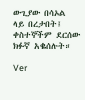ውጊያው በሳኦል ላይ በረታበት፤ ቀስተኞችም ደርሰው ክፉኛ አቈሰሉት።

Ver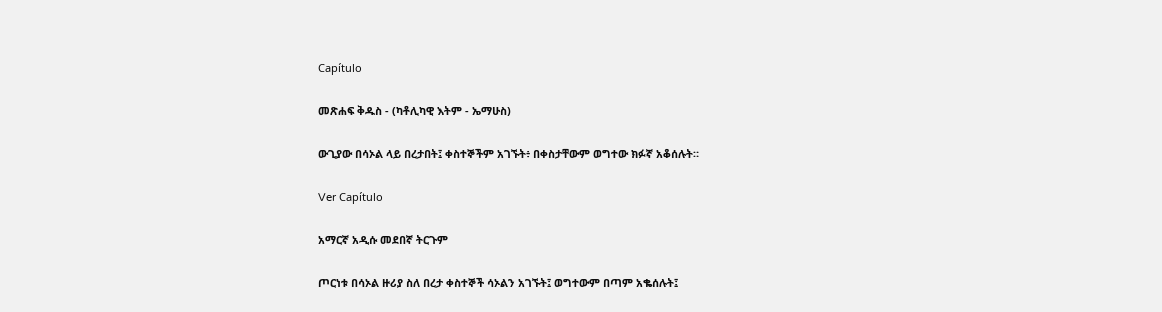Capítulo

መጽሐፍ ቅዱስ - (ካቶሊካዊ እትም - ኤማሁስ)

ውጊያው በሳኦል ላይ በረታበት፤ ቀስተኞችም አገኙት፥ በቀስታቸውም ወግተው ክፉኛ አቆሰሉት።

Ver Capítulo

አማርኛ አዲሱ መደበኛ ትርጉም

ጦርነቱ በሳኦል ዙሪያ ስለ በረታ ቀስተኞች ሳኦልን አገኙት፤ ወግተውም በጣም አቈሰሉት፤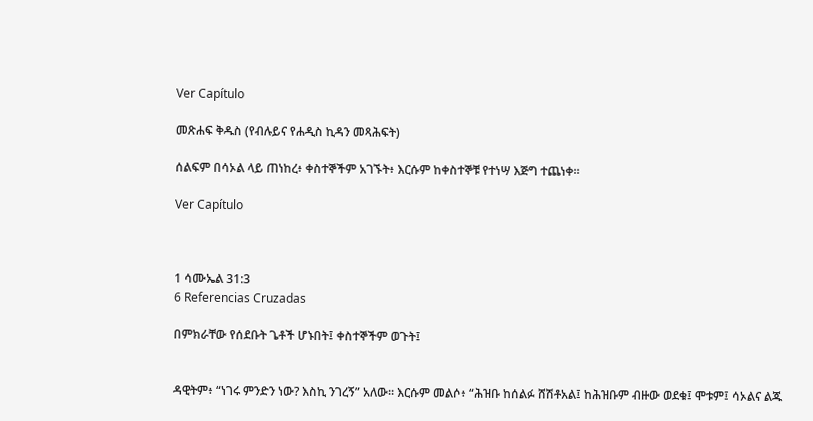Ver Capítulo

መጽሐፍ ቅዱስ (የብሉይና የሐዲስ ኪዳን መጻሕፍት)

ሰልፍም በሳኦል ላይ ጠነከረ፥ ቀስተኞችም አገኙት፥ እርሱም ከቀስተኞቹ የተነሣ እጅግ ተጨነቀ።

Ver Capítulo



1 ሳሙኤል 31:3
6 Referencias Cruzadas

በምክራቸው የሰደቡት ጌቶች ሆኑበት፤ ቀስተኞችም ወጉት፤


ዳዊትም፥ “ነገሩ ምንድን ነው? እስኪ ንገረኝ” አለው። እርሱም መልሶ፥ “ሕዝቡ ከሰልፉ ሸሽቶአል፤ ከሕዝቡም ብዙው ወደቁ፤ ሞቱም፤ ሳኦልና ልጁ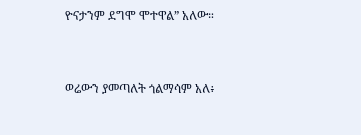ዮናታንም ደግሞ ሞተዋል” አለው።


ወሬውን ያመጣለት ጎልማሳም አለ፥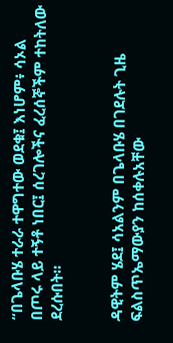“በጌላቡሄ ተራራ ተዋግተው ወደቁ፤ እነሆም፥ ሳኦል በጦሩ ላይ ተኝቶ ነበር፤ ሰረገሎችና ፈረሰኞችም ተከትለው ደረሱበት።


ዳዊትም ሄደ፤ ሳአልንም በጌላቡሄ በገደሉት ጊዜ ፍልስጥኤማውያን ከሰቀሉአቸው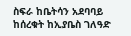ስፍራ ከቤትሳን አደባባይ ከሰረቁት ከኢያቤስ ገለዓድ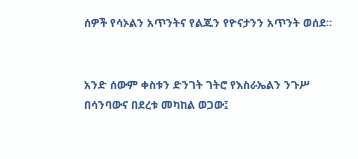ሰዎች የሳኦልን አጥንትና የልጁን የዮናታንን አጥንት ወሰደ።


አንድ ሰውም ቀስቱን ድንገት ገትሮ የእስራኤልን ንጉሥ በሳንባውና በደረቱ መካከል ወጋው፤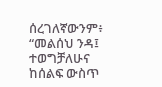ሰረገለኛውንም፥ “መልሰህ ንዳ፤ ተወግቻለሁና ከሰልፍ ውስጥ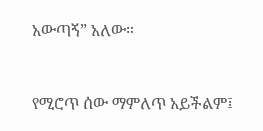አውጣኝ” አለው።


የሚሮጥ ሰው ማምለጥ አይችልም፤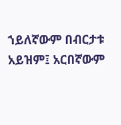ኀይለኛውም በብርታቱ አይዝም፤ አርበኛውም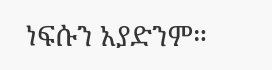ነፍሱን አያድንም።